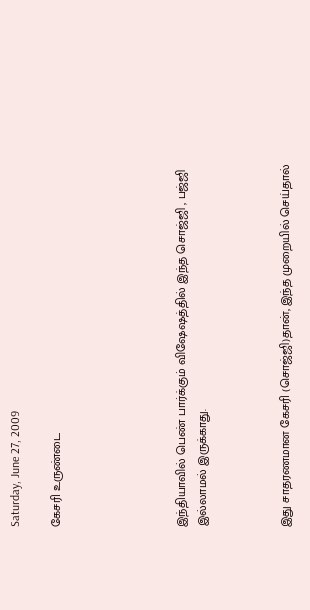Saturday, June 27, 2009

கேசரி உருண்டை





இந்தியாவில் பெண் பார்க்கும் விஷேஷத்தில் இந்த சொஜ்ஜி , பஜ்ஜி இல்லாமல் இருக்காது.



இது சாதரணமான கேசரி (சொஜ்ஜி)தான், இந்த முறையில் செய்தால்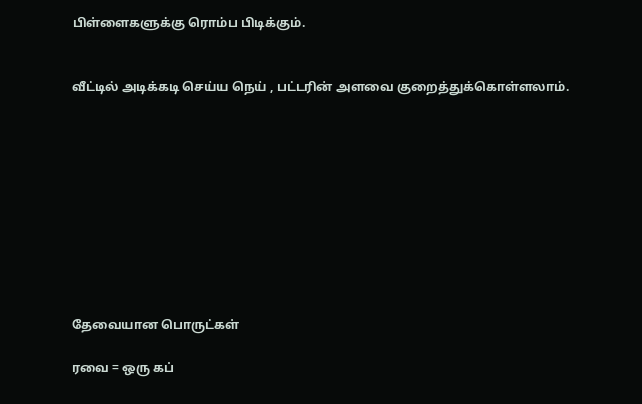பிள்ளைகளுக்கு ரொம்ப பிடிக்கும்.


வீட்டில் அடிக்கடி செய்ய நெய் , பட்டரின் அளவை குறைத்துக்கொள்ளலாம்.










தேவையான பொருட்கள்

ரவை = ஒரு கப்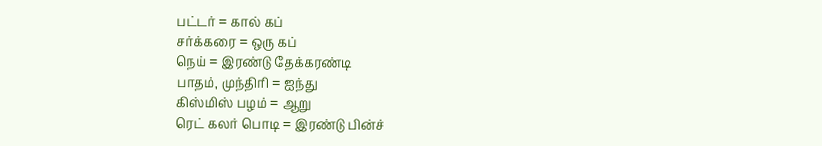பட்டர் = கால் கப்
சர்க்கரை = ஒரு கப்
நெய் = இரண்டு தேக்கரண்டி
பாதம், முந்திரி = ஐந்து
கிஸ்மிஸ் பழம் = ஆறு
ரெட் கலர் பொடி = இரண்டு பின்ச்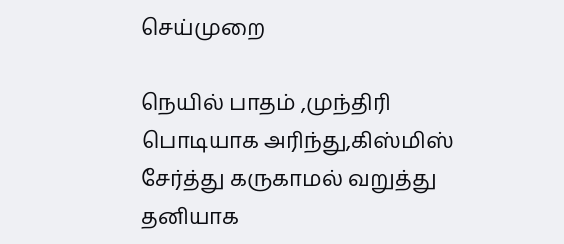செய்முறை

நெயில் பாதம் ,முந்திரி பொடியாக அரிந்து,கிஸ்மிஸ் சேர்த்து கருகாமல் வறுத்து தனியாக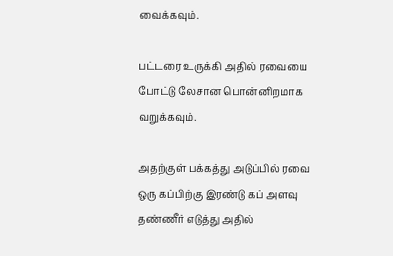வைக்கவும்.

பட்டரை உருக்கி அதில் ரவையை போட்டு லேசான பொன்னிறமாக வறுக்கவும்.

அதற்குள் பக்கத்து அடுப்பில் ரவை ஒரு கப்பிற்கு இரண்டு கப் அளவு தண்ணீர் எடுத்து அதில்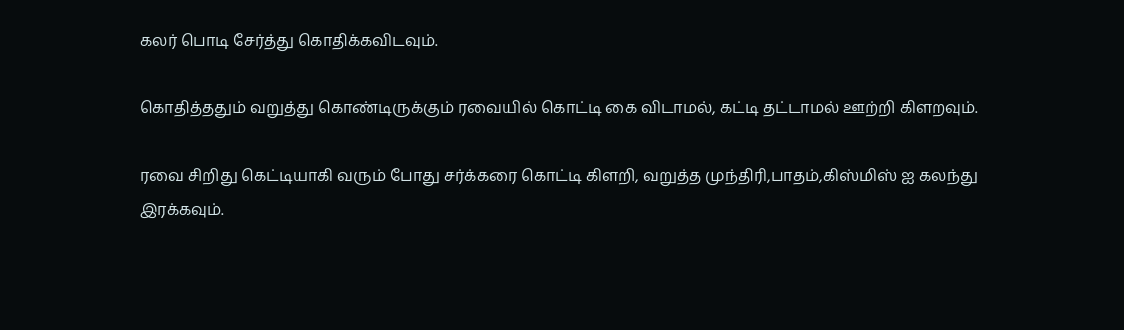கலர் பொடி சேர்த்து கொதிக்கவிடவும்.

கொதித்ததும் வறுத்து கொண்டிருக்கும் ரவையில் கொட்டி கை விடாமல், கட்டி தட்டாமல் ஊற்றி கிளறவும்.

ரவை சிறிது கெட்டியாகி வரும் போது சர்க்கரை கொட்டி கிளறி, வறுத்த முந்திரி,பாதம்,கிஸ்மிஸ் ஐ கலந்து இரக்கவும்.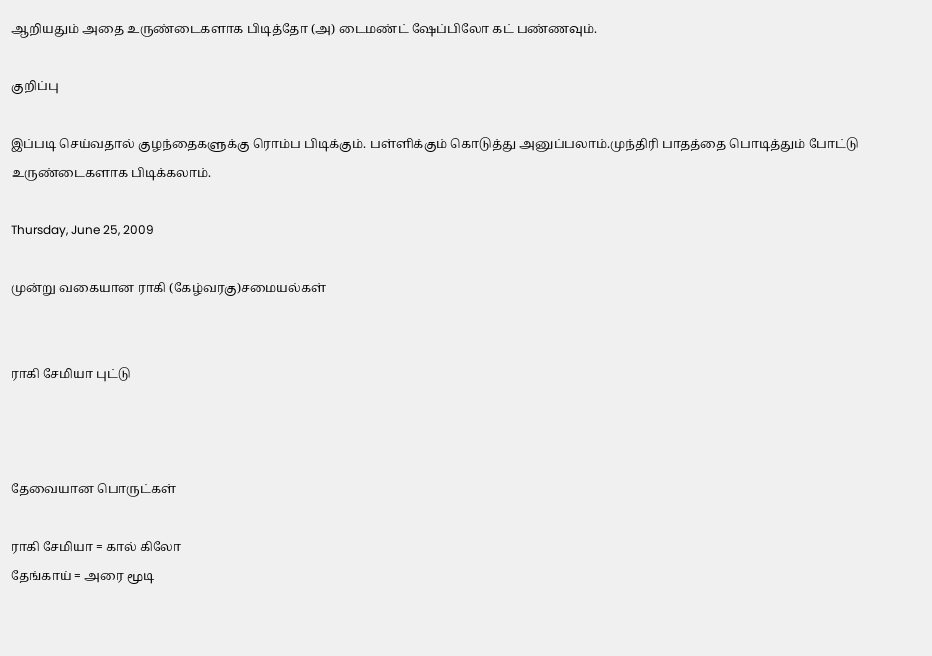ஆறியதும் அதை உருண்டைகளாக பிடித்தோ (அ) டைமண்ட் ஷேப்பிலோ கட் பண்ணவும்.

குறிப்பு

இப்படி செய்வதால் குழந்தைகளுக்கு ரொம்ப பிடிக்கும். பள்ளிக்கும் கொடுத்து அனுப்பலாம்.முந்திரி பாதத்தை பொடித்தும் போட்டு உருண்டைகளாக பிடிக்கலாம்.

Thursday, June 25, 2009

முன்று வகையான ராகி (கேழ்வரகு)சமையல்கள்


ராகி சேமியா புட்டு



தேவையான பொருட்கள்

ராகி சேமியா = கால் கிலோ
தேங்காய் = அரை மூடி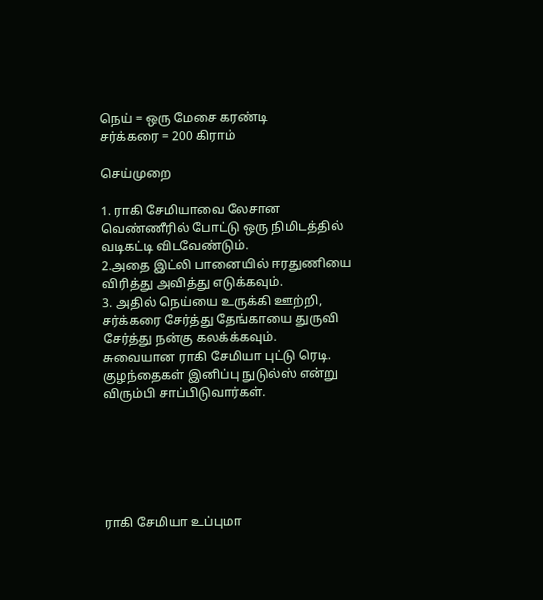நெய் = ஒரு மேசை கரண்டி
சர்க்கரை = 200 கிராம்

செய்முறை

1. ராகி சேமியாவை லேசான வெண்ணீரில் போட்டு ஒரு நிமிடத்தில் வடிகட்டி விடவேண்டும்.
2.அதை இட்லி பானையில் ஈரதுணியை விரித்து அவித்து எடுக்கவும்.
3. அதில் நெய்யை உருக்கி ஊற்றி, சர்க்கரை சேர்த்து தேங்காயை துருவி சேர்த்து நன்கு கலக்க்கவும்.
சுவையான ராகி சேமியா புட்டு ரெடி.
குழந்தைகள் இனிப்பு நுடுல்ஸ் என்று விரும்பி சாப்பிடுவார்கள்.






ராகி சேமியா உப்புமா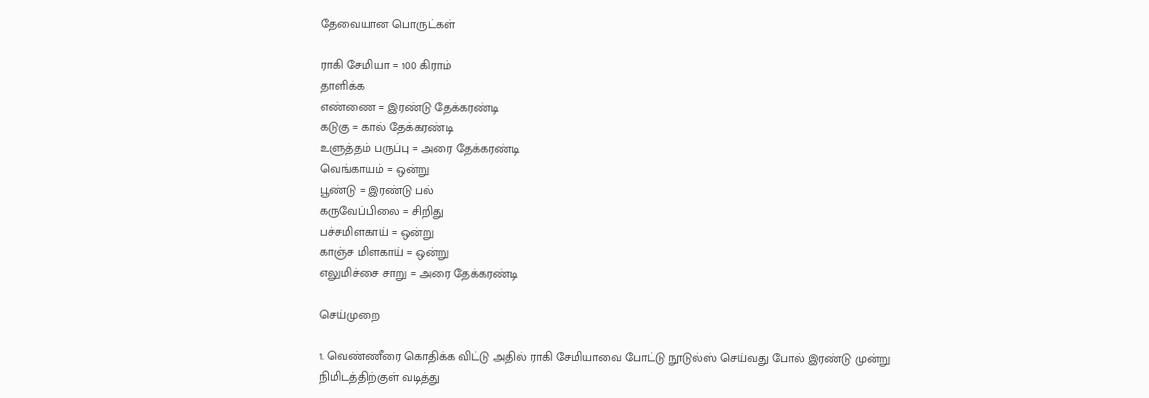தேவையான‌ பொருட்க‌ள்

ராகி சேமியா = 100 கிராம்
தாளிக்க‌
எண்ணை = இரண்டு தேக்கரண்டி
கடுகு = கால் தேக்கரண்டி
உளுத்தம் பருப்பு = அரை தேக்கரண்டி
வெங்காயம் = ஒன்று
பூண்டு = இரண்டு பல்
கருவேப்பிலை = சிறிது
ப‌ச்ச‌மிள‌காய் = ஒன்று
காஞ்ச‌ மிள‌காய் ‍= ஒன்று
எலுமிச்சை சாறு = அரை தேக்க‌ர‌ண்டி

செய்முறை

1. வெண்ணீரை கொதிக்க‌ விட்டு அதில் ராகி சேமியாவை போட்டு நூடுல்ஸ் செய்வ‌து போல் இர‌ண்டு முன்று நிமிட‌த்திற்குள் வ‌டித்து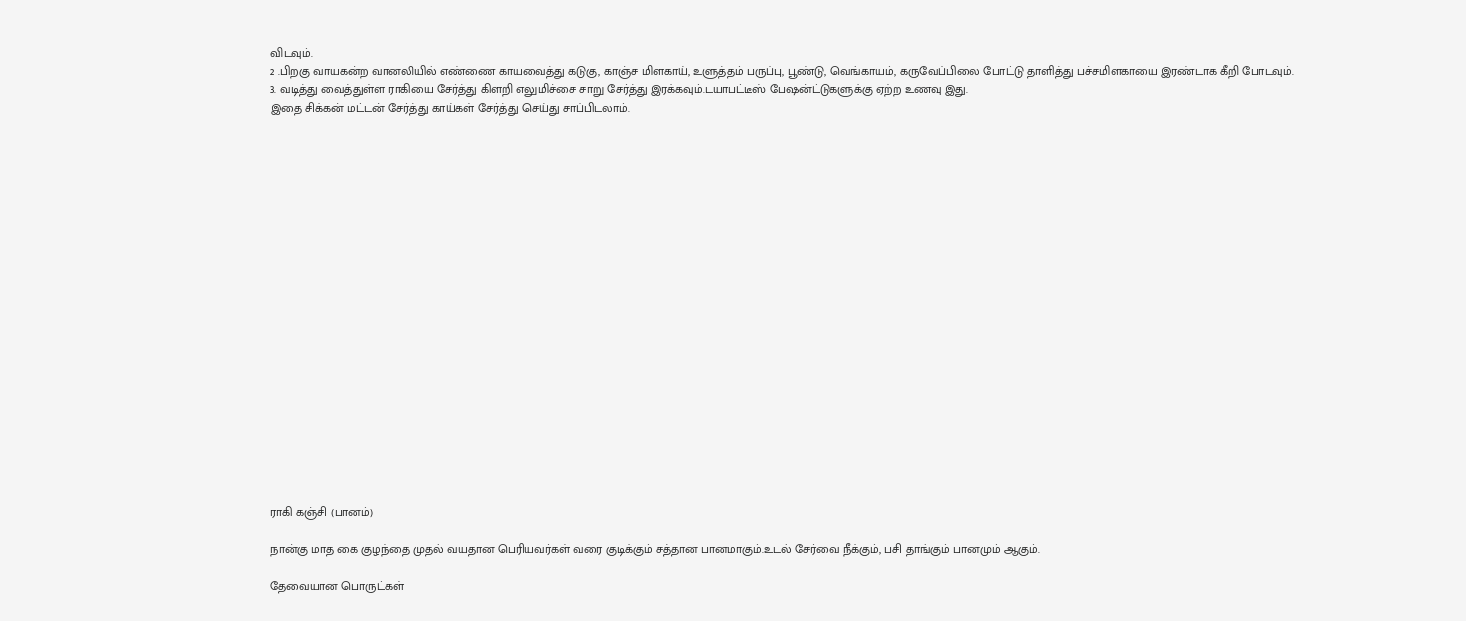விட‌வும்.
2 .பிற‌கு வாய‌க‌ன்ற‌ வான‌லியில் எண்ணை காய‌வைத்து க‌டுகு, காஞ்ச‌ மிள‌காய், உளுத்த‌ம் ப‌ருப்பு, பூண்டு, வெங்காய‌ம், க‌ருவேப்பிலை போட்டு தாளித்து ப‌ச்ச‌மிள‌காயை இர‌ண்டாக‌ கீறி போட‌வும்.
3. வ‌டித்து வைத்துள்ள‌ ராகியை சேர்த்து கிள‌றி எலுமிச்சை சாறு சேர்த்து இர‌க்க‌வும்.ட‌யாப‌ட்டீஸ் பேஷ‌ன்ட்டுக‌ளுக்கு ஏற்ற‌ உண‌வு இது.
இதை சிக்க‌ன் ம‌ட்ட‌ன் சேர்த்து காய்க‌ள் சேர்த்து செய்து சாப்பிட‌லாம்.





















ராகி கஞ்சி (பானம்)

நான்கு மாத கை குழந்தை முதல் வயதான பெரியவர்கள் வரை குடிக்கும் சத்தான பானமாகும்.உடல் சேர்வை நீக்கும், பசி தாங்கும் பானமும் ஆகும்.

தேவையான பொருட்கள்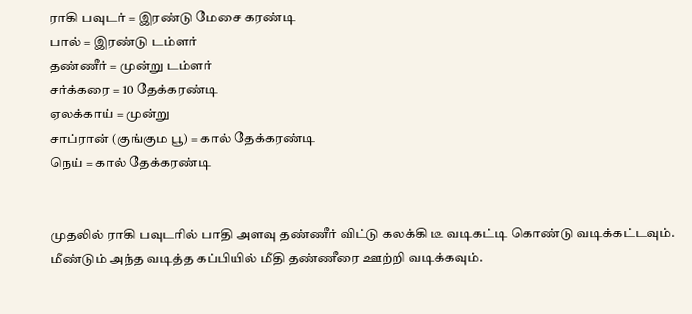ராகி பவுடர் = இரண்டு மேசை கரண்டி
பால் = இரண்டு டம்ளர்
தண்ணீர் = முன்று டம்ளர்
சர்க்கரை = 10 தேக்கரண்டி
ஏலக்காய் = முன்று
சாப்ரான் (குங்கும பூ) = கால் தேக்கரண்டி
நெய் = கால் தேக்கரண்டி


முதலில் ராகி பவுடரில் பாதி அளவு தண்ணீர் விட்டு கலக்கி டீ வடிகட்டி கொண்டு வடிக்கட்டவும்.
மீண்டும் அந்த வடித்த கப்பியில் மீதி தண்ணீரை ஊற்றி வடிக்கவும்.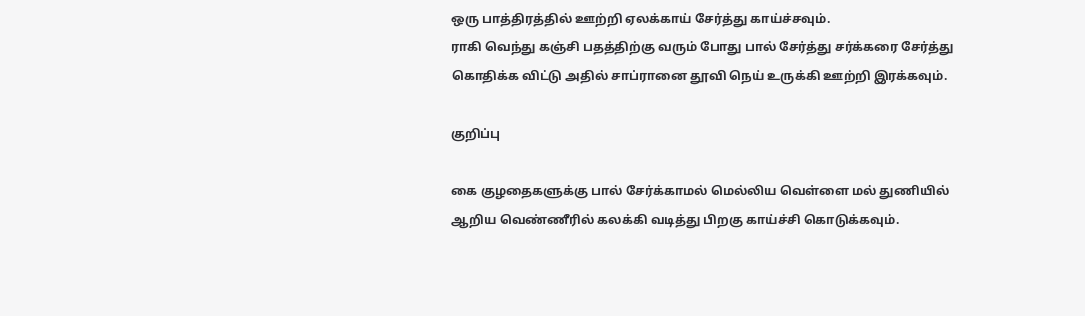ஒரு பாத்திரத்தில் ஊற்றி ஏலக்காய் சேர்த்து காய்ச்சவும்.
ராகி வெந்து கஞ்சி பதத்திற்கு வரும் போது பால் சேர்த்து சர்க்கரை சேர்த்து கொதிக்க விட்டு அதில் சாப்ரானை தூவி நெய் உருக்கி ஊற்றி இரக்கவும்.

குறிப்பு

கை குழதைகளுக்கு பால் சேர்க்காமல் மெல்லிய வெள்ளை மல் துணியில் ஆறிய வெண்ணீரில் கலக்கி வடித்து பிறகு காய்ச்சி கொடுக்கவும்.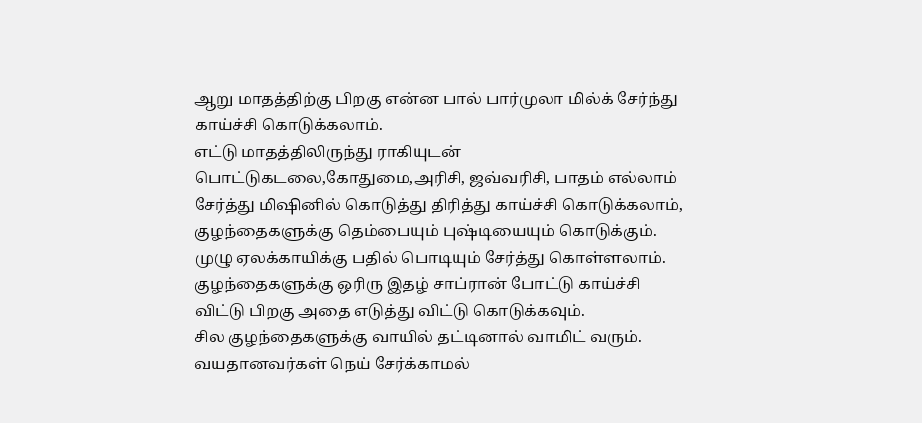ஆறு மாதத்திற்கு பிறகு என்ன பால் பார்முலா மில்க் சேர்ந்து காய்ச்சி கொடுக்கலாம்.
எட்டு மாதத்திலிருந்து ராகியுடன் பொட்டுகடலை,கோதுமை,அரிசி, ஜவ்வரிசி, பாதம் எல்லாம் சேர்த்து மிஷினில் கொடுத்து திரித்து காய்ச்சி கொடுக்கலாம், குழந்தைகளுக்கு தெம்பையும் புஷ்டியையும் கொடுக்கும்.
முழு ஏலக்காயிக்கு பதில் பொடியும் சேர்த்து கொள்ளலாம்.
குழந்தைகளுக்கு ஒரிரு இதழ் சாப்ரான் போட்டு காய்ச்சி விட்டு பிறகு அதை எடுத்து விட்டு கொடுக்கவும்.
சில குழந்தைகளுக்கு வாயில் தட்டினால் வாமிட் வரும்.
வயதானவர்கள் நெய் சேர்க்காமல்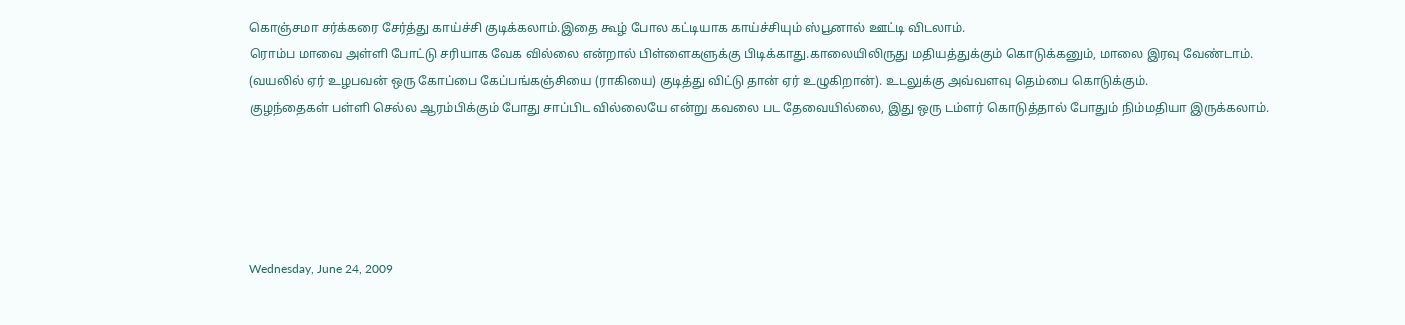கொஞ்சமா சர்க்கரை சேர்த்து காய்ச்சி குடிக்கலாம்.இதை கூழ் போல கட்டியாக காய்ச்சியும் ஸ்பூனால் ஊட்டி விடலாம்.
ரொம்ப மாவை அள்ளி போட்டு சரியாக வேக வில்லை என்றால் பிள்ளைகளுக்கு பிடிக்காது.காலையிலிருது மதியத்துக்கும் கொடுக்கனும், மாலை இரவு வேண்டாம்.
(வயலில் ஏர் உழபவன் ஒரு கோப்பை கேப்பங்கஞ்சியை (ராகியை) குடித்து விட்டு தான் ஏர் உழுகிறான்). உடலுக்கு அவ்வளவு தெம்பை கொடுக்கும்.
குழந்தைகள் பள்ளி செல்ல ஆரம்பிக்கும் போது சாப்பிட வில்லையே என்று கவலை பட தேவையில்லை, இது ஒரு டம்ளர் கொடுத்தால் போதும் நிம்மதியா இருக்கலாம்.





Wednesday, June 24, 2009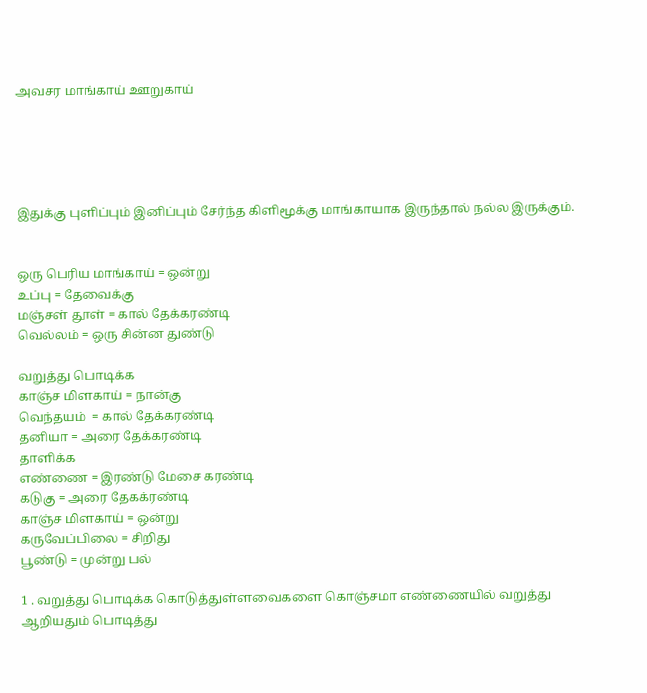அவசர மாங்காய் ஊறுகாய்





இதுக்கு புளிப்பும் இனிப்பும் சேர்ந்த கிளிமூக்கு மாங்காயாக இருந்தால் நல்ல இருக்கும்.


ஒரு பெரிய மாங்காய் = ஒன்று
உப்பு = தேவைக்கு
மஞ்சள் தூள் = கால் தேக்கரண்டி
வெல்லம் = ஒரு சின்ன துண்டு

வறுத்து பொடிக்க
காஞ்ச மிளகாய் = நான்கு
வெந்தயம் ‍ = கால் தேக்கரண்டி
தனியா = அரை தேக்கரண்டி
தாளிக்க‌
எண்ணை = இரண்டு மேசை கரண்டி
கடுகு = அரை தேகக்ரண்டி
காஞ்ச மிளகாய் ‍= ஒன்று
கருவேப்பிலை = சிறிது
பூண்டு = முன்று பல்

1 . வறுத்து பொடிக்க கொடுத்துள்ளவைகளை கொஞ்சமா எண்ணையில் வறுத்து ஆறியதும் பொடித்து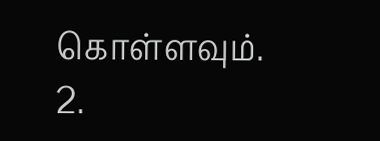கொள்ள‌வும்.
2.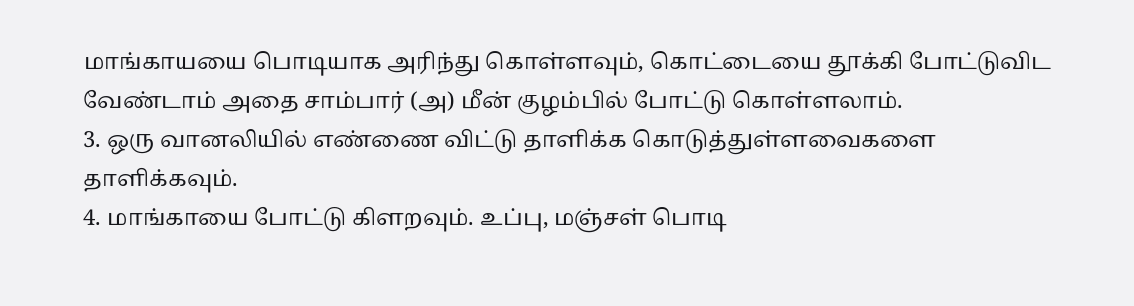மாங்காய‌யை பொடியாக‌ அரிந்து கொள்ள‌வும், கொட்டையை தூக்கி போட்டுவிட‌ வேண்டாம் அதை சாம்பார் (அ) மீன் குழ‌ம்பில் போட்டு கொள்ள‌லாம்.
3. ஒரு வான‌லியில் எண்ணை விட்டு தாளிக்க‌ கொடுத்துள்ள‌வைக‌ளை தாளிக்க‌வும்.
4. மாங்காயை போட்டு கிள‌ற‌வும். உப்பு, ம‌ஞ்ச‌ள் பொடி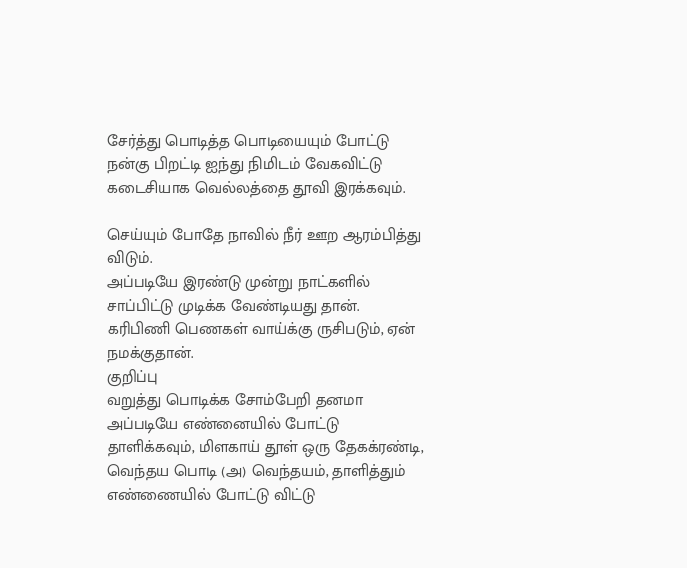சேர்த்து பொடித்த‌ பொடியையும் போட்டு ந‌ன்கு பிற‌ட்டி ஐந்து நிமிட‌ம் வேக‌விட்டு க‌டைசியாக‌ வெல்ல‌த்தை தூவி இர‌க்க‌வும்.

செய்யும் போதே நாவில் நீர் ஊற‌ ஆர‌ம்பித்து விடும்.
அப்ப‌டியே இர‌ண்டு முன்று நாட்க‌ளில் சாப்பிட்டு முடிக்க‌ வேண்டிய‌து தான். க‌ரிபிணி பெண‌க‌ள் வாய்க்கு ருசிப‌டும், ஏன் ந‌ம‌க்குதான்.
குறிப்பு
வ‌றுத்து பொடிக்க‌ சோம்பேறி த‌ன‌மா அப்ப‌டியே எண்னையில் போட்டு தாளிக்க‌வும், மிள‌காய் தூள் ஒரு தேக‌க்ர‌ண்டி, வெந்த‌ய‌ பொடி (அ) வெந்த‌ய‌ம், தாளித்தும் எண்ணையில் போட்டு விட்டு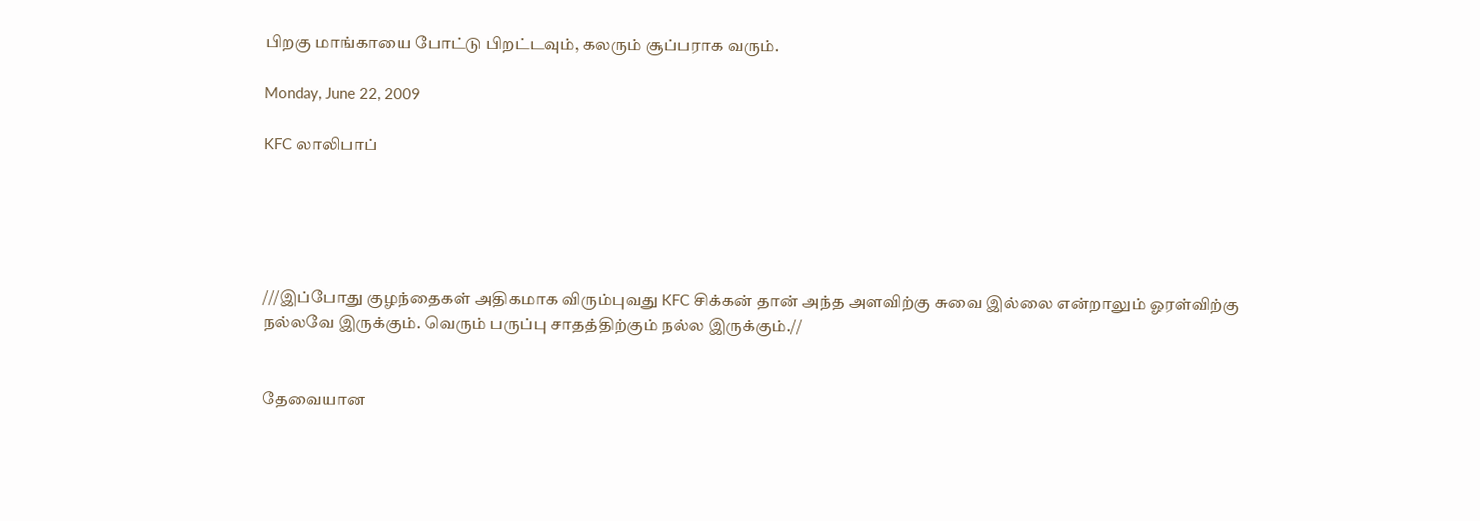பிற‌கு மாங்காயை போட்டு பிற‌ட்ட‌வும், க‌ல‌ரும் சூப்ப‌ராக‌ வ‌ரும்.

Monday, June 22, 2009

KFC லாலிபாப்





///இப்போது குழ‌ந்தைக‌ள் அதிக‌மாக‌ விரும்புவ‌து KFC சிக்க‌ன் தான் அந்த‌ அள‌விற்கு சுவை இல்லை என்றாலும் ஓர‌ள்விற்கு ந‌ல்ல‌வே இருக்கும். வெரும் ப‌ருப்பு சாத‌த்திற்கும் ந‌ல்ல‌ இருக்கும்.//


தேவையான‌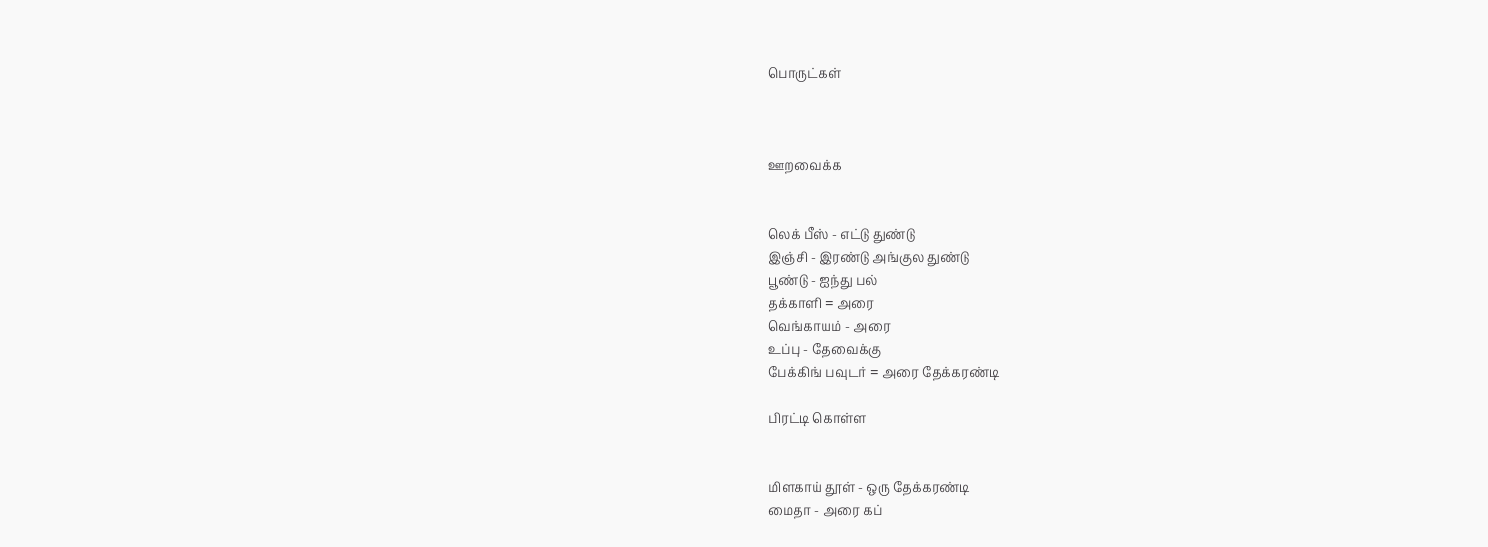பொருட்க‌ள்



ஊறவைக்க


லெக் பீஸ் - எட்டு துண்டு
இஞ்சி - இரண்டு அங்குல துண்டு
பூண்டு - ஐந்து பல்
தக்காளி = அரை
வெங்காயம் - அரை
உப்பு - தேவைக்கு
பேக்கிங் பவுடர் = அரை தேக்கரண்டி

பிரட்டி கொள்ள


மிளகாய் தூள் - ஒரு தேக்கரண்டி
மைதா - அரை கப்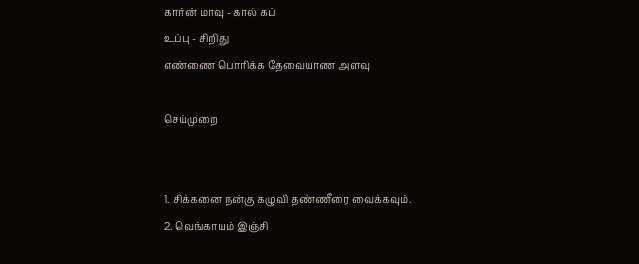கார்ன் மாவு - கால் கப்
உப்பு - சிறிது
எண்ணை பொரிக்க தேவையாண அளவு

செய்முறை


1. சிக்கனை நன்கு கழுவி தண்ணீரை வைக்கவும்.
2. வெங்காயம் இஞ்சி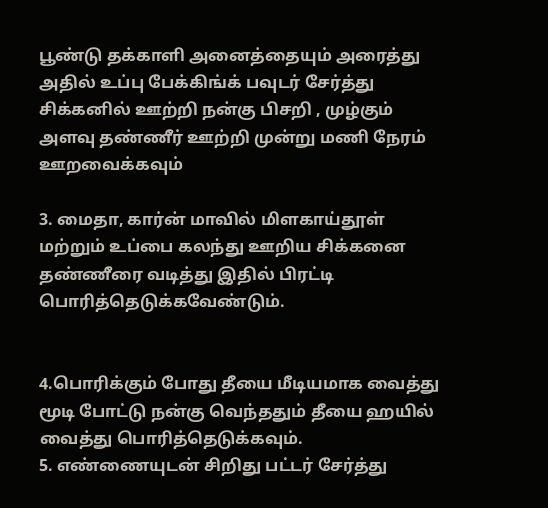பூண்டு தக்காளி அனைத்தையும் அரைத்து அதில் உப்பு பேக்கிங்க் பவுடர் சேர்த்து சிக்கனில் ஊற்றி நன்கு பிசறி , முழ்கும் அளவு தண்ணீர் ஊற்றி முன்று மணி நேரம் ஊறவைக்கவும்

3. மைதா, கார்ன் மாவில் மிளகாய்தூள் மற்றும் உப்பை கலந்து ஊறிய சிக்கனை தண்ணீரை வடித்து இதில் பிரட்டி பொரித்தெடுக்கவேண்டும்.


4.பொரிக்கும் போது தீயை மீடியமாக வைத்து மூடி போட்டு நன்கு வெந்ததும் தீயை ஹயில் வைத்து பொரித்தெடுக்கவும்.
5. எண்ணையுடன் சிறிது பட்டர் சேர்த்து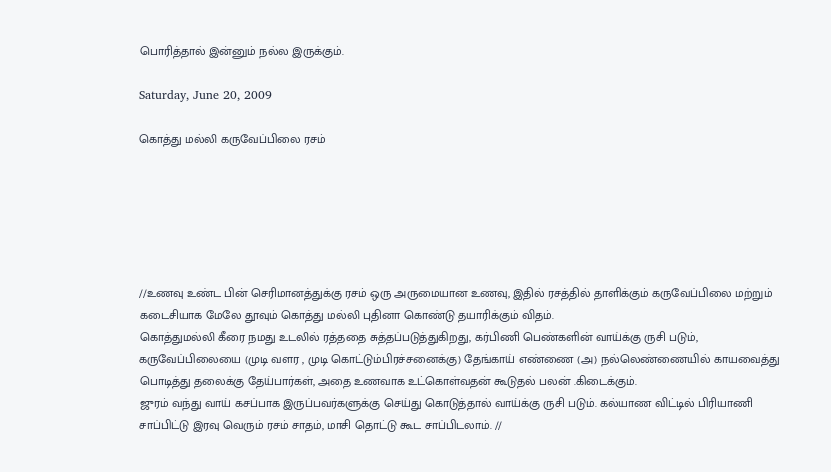பொரித்தால் இன்னும் நல்ல இருக்கும்.

Saturday, June 20, 2009

கொத்து மல்லி கருவேப்பிலை ரசம்






//உணவு உண்ட பின் செரிமானத்துக்கு ரசம் ஒரு அருமையான உணவு, இதில் ரசத்தில் தாளிக்கும் கருவேப்பிலை மற்றும் கடைசியாக மேலே தூவும் கொத்து மல்லி புதினா கொண்டு தயாரிக்கும் விதம்.
கொத்தும‌ல்லி கீரை ந‌ம‌து உட‌லில் ர‌த்த‌தை சுத்த‌ப்ப‌டுத்துகிற‌து, கர்பிணி பெண்களின் வாய்க்கு ருசி ப‌டும், க‌ருவேப்பிலையை (முடி வ‌ள‌ர , முடி கொட்டும்பிரச்சனைக்கு) தேங்காய் எண்ணை (அ) ந‌ல்லெண்ணையில் காய‌வைத்து பொடித்து த‌லைக்கு தேய்பார்க‌ள், அதை உண‌வாக‌ உட்கொள்வ‌த‌ன் கூடுதல் பலன் .கிடைக்கும்.
ஜுர‌ம் வ‌ந்து வாய் க‌ச‌ப்பாக‌ இருப்ப‌வ‌ர்க‌ளுக்கு செய்து கொடுத்தால் வாய்க்கு ருசி ப‌டும். க‌ல்யாண‌ விட்டில் பிரியாணி சாப்பிட்டு இரவு வெரும் ர‌ச‌ம் சாதம், மாசி தொட்டு கூட சாப்பிட‌லாம். //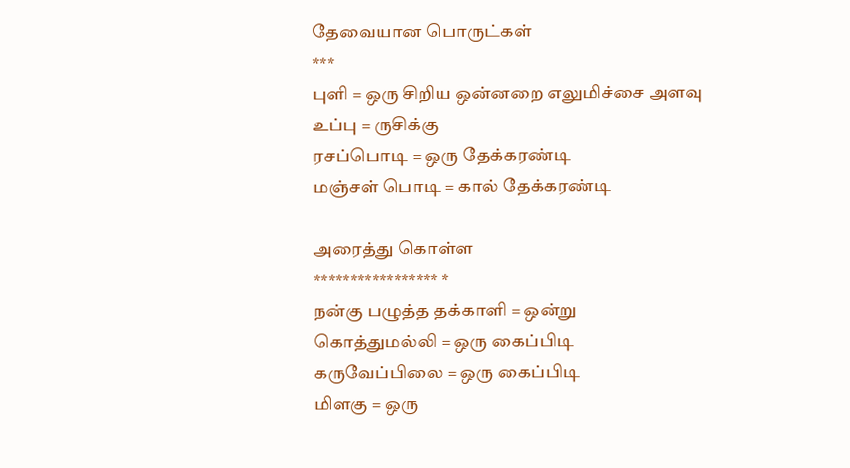தேவையான‌ பொருட்க‌ள்
***
புளி = ஒரு சிறிய‌ ஒன்ன‌றை எலுமிச்சை அளவு
உப்பு = ருசிக்கு
ரசப்பொடி = ஒரு தேக்க‌ர‌ண்டி
ம‌ஞ்ச‌ள் பொடி = கால் தேக்க‌ர‌ண்டி

அரைத்து கொள்ள‌
***************** *
ந‌ன்கு ப‌ழுத்த‌ த‌க்காளி = ஒன்று
கொத்தும‌ல்லி = ஒரு கைப்பிடி
க‌ருவேப்பிலை = ஒரு கைப்பிடி
மிள‌கு = ஒரு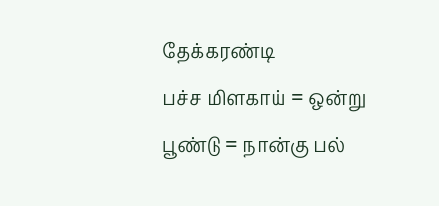தேக்க‌ர‌ண்டி
ப‌ச்ச‌ மிள‌காய் = ஒன்று
பூண்டு = நான்கு ப‌ல்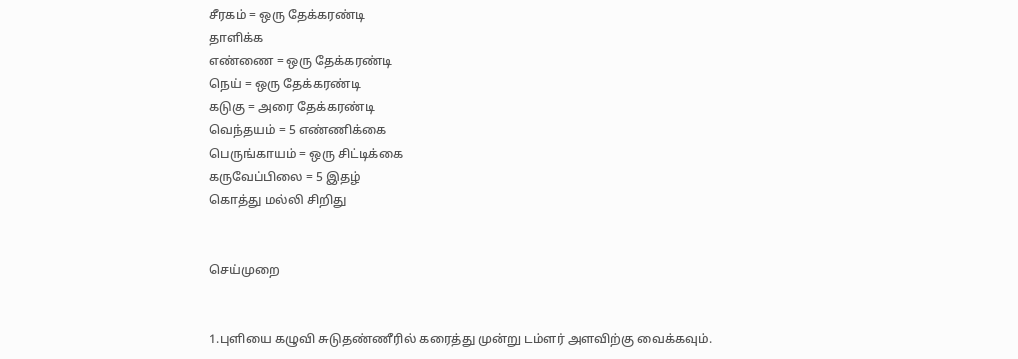சீர‌க‌ம் = ஒரு தேக்க‌ர‌ண்டி
தாளிக்க‌
எண்ணை = ஒரு தேக்க‌ர‌ண்டி
நெய் = ஒரு தேக்க‌ர‌ண்டி
க‌டுகு = அரை தேக்க‌ர‌ண்டி
வெந்தயம் = 5 எண்ணிக்கை
பெருங்காய‌ம் = ஒரு சிட்டிக்கை
க‌ருவேப்பிலை = 5 இதழ்
கொத்து ம‌ல்லி சிறிது


செய்முறை


1.புளியை க‌ழுவி சுடுத‌ண்ணீரில் க‌ரைத்து முன்று ட‌ம்ள‌ர் அள‌விற்கு வைக்க‌வும்.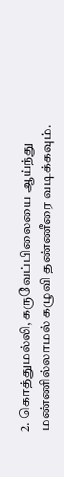2. கொத்தும‌ல்லி, க‌ருவேப்பிலையை ஆய்ந்து ம‌ண்ணில்லாம‌ல் க‌ழுவி த‌ண்ணீரை வ‌டிக்க‌வும்.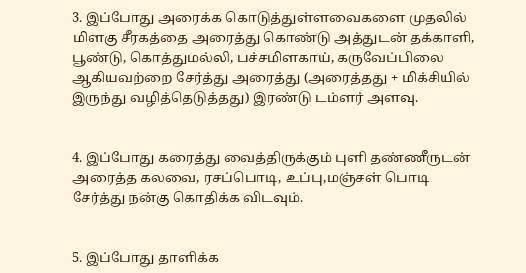3. இப்போது அரைக்க‌ கொடுத்துள்ள‌வைக‌ளை முத‌லில் மிள‌கு சீர‌க‌த்தை அரைத்து கொண்டு அத்துட‌ன் த‌க்காளி, பூண்டு, கொத்தும‌ல்லி, ப‌ச்ச‌மிள‌காய், க‌ருவேப்பிலை ஆகிய‌வ‌ற்றை சேர்த்து அரைத்து (அரைத்த‌து + மிக்சியில் இருந்து வ‌ழித்தெடுத்த‌து) இர‌ண்டு ட‌ம்ள‌ர் அள‌வு.


4. இப்போது க‌ரைத்து வைத்திருக்கும் புளி த‌ண்ணீருட‌ன் அரைத்த‌ க‌ல‌வை, ர‌ச‌ப்பொடி, உப்பு,ம‌ஞ்ச‌ள் பொடி சேர்த்து ந‌ன்கு கொதிக்க‌ விட‌வும்.


5. இப்போது தாளிக்க‌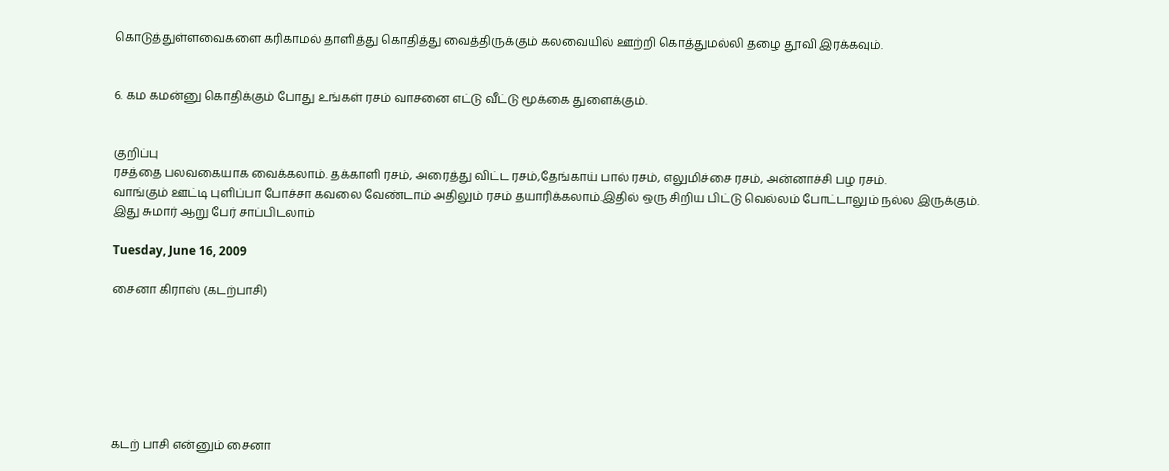கொடுத்துள்ள‌வைக‌ளை க‌ரிகாம‌ல் தாளித்து கொதித்து வைத்திருக்கும் க‌ல‌வையில் ஊற்றி கொத்தும‌ல்லி த‌ழை தூவி இர‌க்க‌வும்.


6. க‌ம‌ க‌ம‌ன்னு கொதிக்கும் போது உங்க‌ள் ர‌ச‌ம் வாசனை எட்டு வீட்டு மூக்கை துளைக்கும்.


குறிப்பு
ர‌சத்தை ப‌ல‌வ‌கையாக‌‌ வைக்க‌லாம். த‌க்காளி ர‌ச‌ம், அரைத்து விட்ட‌ ர‌ச‌ம்,தேங்காய் பால் ர‌ச‌ம், எலுமிச்சை ர‌ச‌ம், அன்னாச்சி ப‌ழ‌ ர‌சம்.
வாங்கும் ஊட்டி புளிப்பா போச்சா க‌வ‌லை வேண்டாம் அதிலும் ர‌ச‌ம் த‌யாரிக்க‌லாம்.இதில் ஒரு சிறிய‌ பிட்டு வெல்ல‌ம் போட்டாலும் ந‌ல்ல‌ இருக்கும்.
இது சுமார் ஆறு பேர் சாப்பிட‌லாம்

Tuesday, June 16, 2009

சைனா கிராஸ் (கடற்பாசி)







கடற் பாசி என்னும் சைனா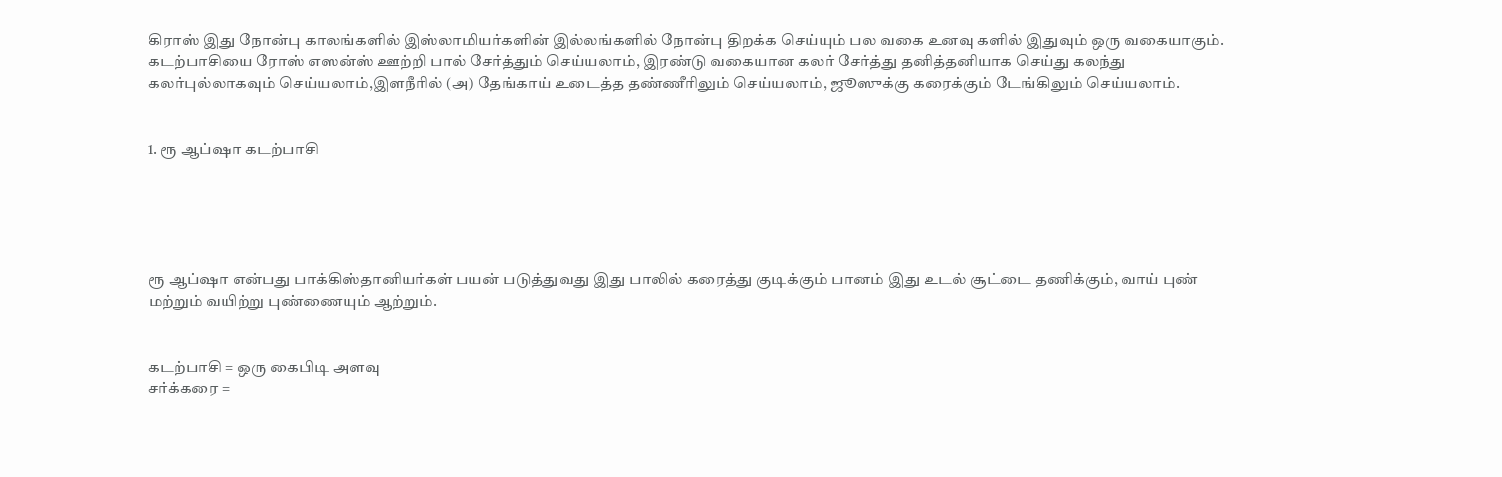கிராஸ் இது நோன்பு காலங்களில் இஸ்லாமியர்களின் இல்லங்களில் நோன்பு திறக்க செய்யும் பல வகை உனவு களில் இதுவும் ஒரு வகையாகும்.
கடற்பாசியை ரோஸ் எஸன்ஸ் ஊற்றி பால் சேர்த்தும் செய்யலாம், இரண்டு வகையான கலர் சேர்த்து தனித்தனியாக செய்து கலந்து கலர்புல்லாகவும் செய்யலாம்,இளநீரில் (அ) தேங்காய் உடைத்த தண்ணீரிலும் செய்யலாம், ஜூஸுக்கு கரைக்கும் டேங்கிலும் செய்யலாம்.


1. ரூ ஆப்ஷா கடற்பாசி





ரூ ஆப்ஷா என்பது பாக்கிஸ்தானியர்கள் பயன் படுத்துவது இது பாலில் கரைத்து குடிக்கும் பானம் இது உடல் சூட்டை தணிக்கும், வாய் புண் மற்றும் வயிற்று புண்ணையும் ஆற்றும்.


க‌ட‌ற்பாசி = ஒரு கைபிடி அள‌வு
ச‌ர்க்க‌ரை =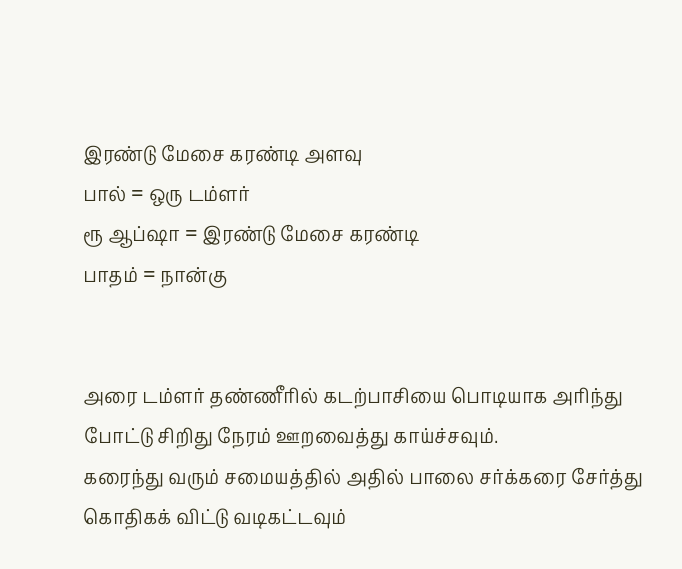இர‌ண்டு மேசை க‌ர‌ண்டி அள‌வு
பால் = ஒரு ட‌ம்ள‌ர்
ரூ ஆப்ஷா = இர‌ண்டு மேசை க‌ர‌ண்டி
பாத‌ம் = நான்கு


அரை ட‌ம்ள‌ர் த‌ண்ணீரில் க‌ட‌ற்பாசியை பொடியாக‌ அரிந்து போட்டு சிறிது நேர‌ம் ஊற‌வைத்து காய்ச்ச‌வும்.
க‌ரைந்து வ‌ரும் ச‌மைய‌த்தில் அதில் பாலை ச‌ர்க்க‌ரை சேர்த்து கொதிக‌க் விட்டு வ‌டிக‌ட்ட‌வும்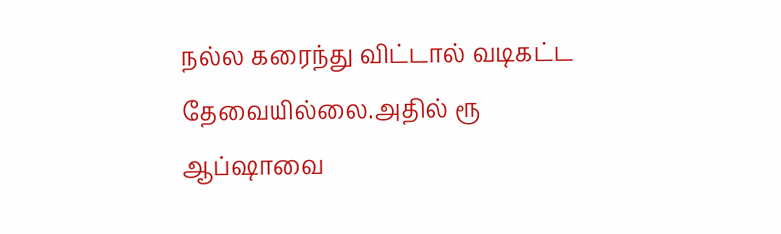ந‌ல்ல‌ க‌ரைந்து விட்டால் வ‌டிக‌ட்ட‌ தேவையில்லை.அதில் ரூ ஆப்ஷாவை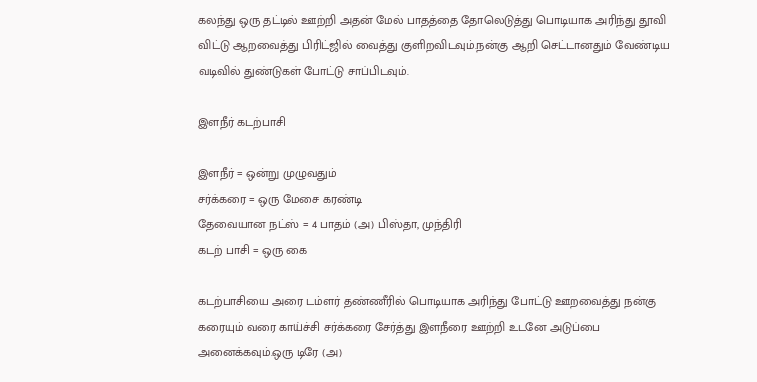க‌ல‌ந்து ஒரு த‌ட்டில் ஊற்றி அத‌ன் மேல் பாத‌த்தை தோலெடுத்து பொடியாக‌ அரிந்து தூவி விட்டு ஆற‌வைத்து பிரிட்ஜில் வைத்து குளிற‌விட‌வும்.ந‌ன்கு ஆறி செட்டான‌தும் வேண்டிய‌ வ‌டிவில் துண்டுக‌ள் போட்டு சாப்பிட‌வும்.

இள‌நீர் க‌ட‌ற்பாசி

இள‌நீர் = ஒன்று முழுவ‌தும்
ச‌ர்க்க‌ரை = ஒரு மேசை க‌ர‌ண்டி
தேவையான‌ ந‌ட்ஸ் = 4 பாத‌ம் (அ) பிஸ்தா, முந்திரி ‍
க‌ட‌ற் பாசி = ஒரு கை

க‌ட‌ற்பாசியை அரை ட‌ம்ள‌ர் த‌ண்ணீரில் பொடியாக‌ அரிந்து போட்டு ஊற‌வைத்து ந‌ன்கு க‌ரையும் வ‌ரை காய்ச்சி சர்க்கரை சேர்த்து இள‌நீரை ஊற்றி உட‌னே அடுப்பை அனைக்க‌வும்.ஒரு டிரே (அ)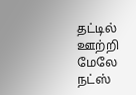த‌ட்டில் ஊற்றி மேலே ந‌ட்ஸ்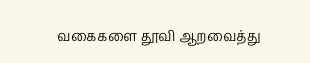வ‌கைக‌ளை தூவி ஆற‌வைத்து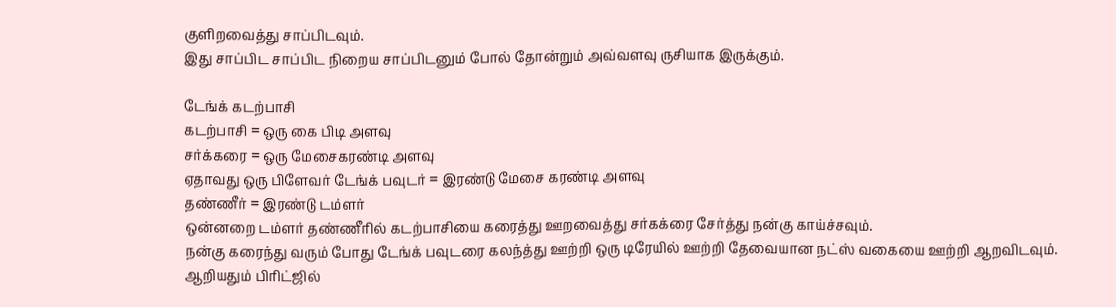குளிற‌வைத்து சாப்பிட‌வும்.
இது சாப்பிட‌ சாப்பிட‌ நிறைய‌ சாப்பிட‌னும் போல் தோன்றும் அவ்வ‌ள‌வு ருசியாக‌ இருக்கும்.

டேங்க் க‌ட‌ற்பாசி
க‌ட‌ற்பாசி = ஒரு கை பிடி அள‌வு
ச‌ர்க்க‌ரை = ஒரு மேசைக‌ர‌ண்டி அள‌வு
ஏதாவ‌து ஒரு பிளேவ‌ர் டேங்க் ப‌வுட‌ர் = இர‌ண்டு மேசை க‌ர‌ண்டி அளவு
த‌ண்ணீர் = இர‌ண்டு ட‌ம்ள‌ர்
ஒன்ன‌றை ட‌ம்ள‌ர் த‌ண்ணீரில் க‌ட‌ற்பாசியை க‌ரைத்து ஊற‌வைத்து ச‌ர்க‌க்ரை சேர்த்து ந‌ன்கு காய்ச்ச‌வும்.
ந‌ன்கு க‌ரைந்து வ‌ரும் போது டேங்க் ப‌வுட‌ரை க‌ல‌ந்த்து ஊற்றி ஒரு டிரேயில் ஊற்றி தேவையான நட்ஸ் வகையை ஊற்றி ஆற‌விட‌வும்.
ஆறிய‌தும் பிரிட்ஜில்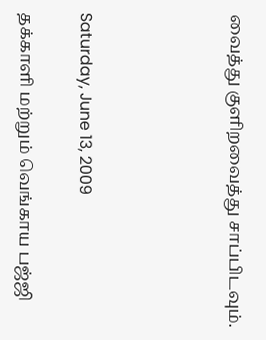வைத்து குளிற‌வைத்து சாப்பிட‌வும்.




Saturday, June 13, 2009

த‌க்காளி ம‌ற்றும் வெங்காய‌ ப‌ஜ்ஜி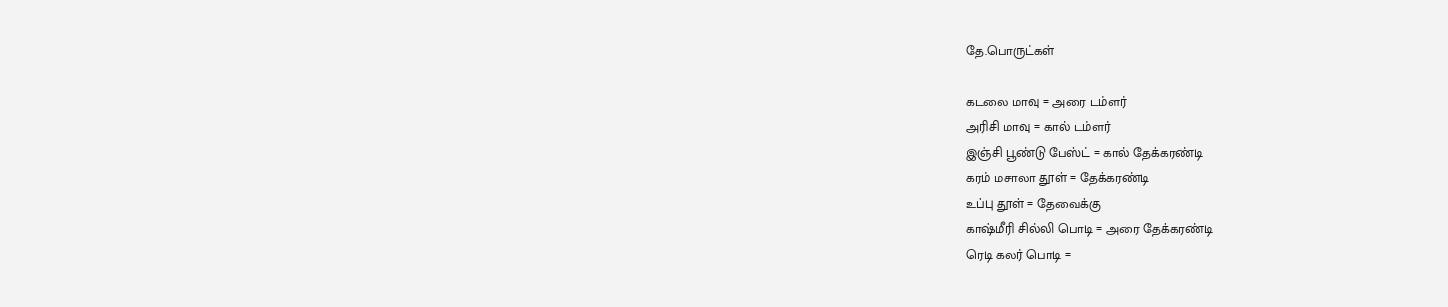தே.பொருட்க‌ள்

கடலை மாவு = அரை டம்ளர்
அரிசி மாவு = கால் டம்ளர்
இஞ்சி பூண்டு பேஸ்ட் = கால் தேக்கரண்டி
கரம் மசாலா தூள் = தேக்கரண்டி
உப்பு தூள் = தேவைக்கு
காஷ்மீரி சில்லி பொடி = அரை தேக்கரண்டி
ரெடி கலர் பொடி =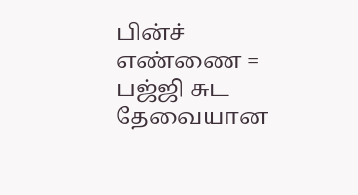பின்ச்
எண்ணை = ப‌ஜ்ஜி சுட‌ தேவையான‌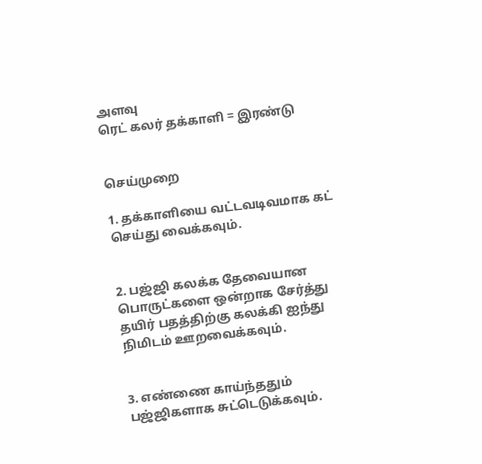அள‌வு
ரெட் க‌ல‌ர் த‌க்காளி = இர‌ண்டு


செய்முறை

1. த‌க்காளியை வ‌ட்ட‌வ‌டிவ‌மாக‌ க‌ட் செய்து வைக்க‌வும்.


2. ப‌ஜ்ஜி க‌ல‌க்க‌ தேவையான‌ பொருட்க‌ளை ஒன்றாக‌ சேர்த்து த‌யிர் ப‌த‌த்திற்கு க‌ல‌க்கி ஐந்து நிமிட‌ம் ஊற‌வைக்க‌வும்.


3. எண்ணை காய்ந்த‌தும் ப‌ஜ்ஜிக‌ளாக‌ சுட்டெடுக்க‌வும்.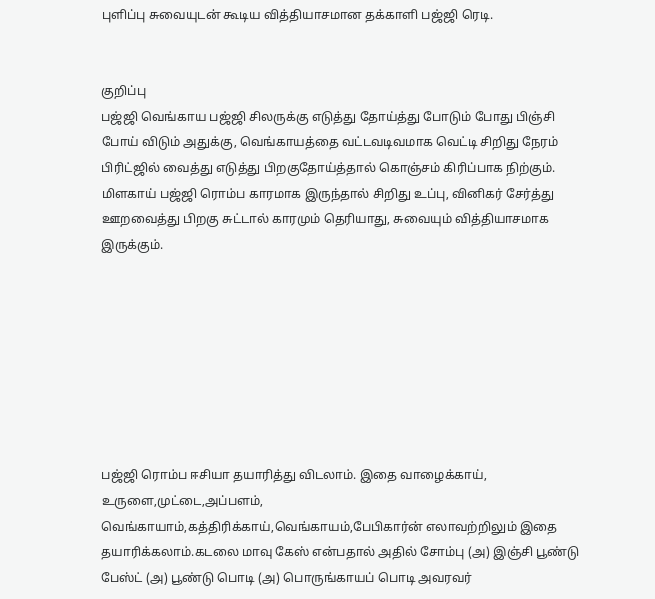புளிப்பு சுவையுட‌ன் கூடிய‌ வித்தியாச‌மான‌ த‌க்காளி ப‌ஜ்ஜி ரெடி.


குறிப்பு
ப‌ஜ்ஜி வெங்காய‌ ப‌ஜ்ஜி சில‌ருக்கு எடுத்து தோய்த்து போடும் போது பிஞ்சி போய் விடும் அதுக்கு, வெங்காய‌த்தை வ‌ட்ட‌வ‌டிவ‌மாக‌ வெட்டி சிறிது நேர‌ம் பிரிட்ஜில் வைத்து எடுத்து பிற‌குதோய்த்தால் கொஞ்ச‌ம் கிரிப்பாக‌ நிற்கும்.
மிள‌காய் ப‌ஜ்ஜி ரொம்ப‌ கார‌மாக‌ இருந்தால் சிறிது உப்பு, வினிக‌ர் சேர்த்து ஊற‌வைத்து பிற‌கு சுட்டால் கார‌மும் தெரியாது, சுவையும் வித்தியாச‌மாக‌ இருக்கும்.








ப‌ஜ்ஜி ரொம்ப‌ ஈசியா த‌யாரித்து விட‌லாம். இதை வாழைக்காய், உருளை,முட்டை,அப்ப‌ளம், வெங்காயாம்,க‌த்திரிக்காய்,வெங்காய‌ம்,பேபிகார்ன் எலாவ‌ற்றிலும் இதை த‌யாரிக்க‌லாம்.க‌ட‌லை மாவு கேஸ் என்ப‌தால் அதில் சோம்பு (அ) இஞ்சி பூண்டு பேஸ்ட் (அ) பூண்டு பொடி (அ) பொருங்காய‌ப் பொடி அவ‌ர‌வ‌ர்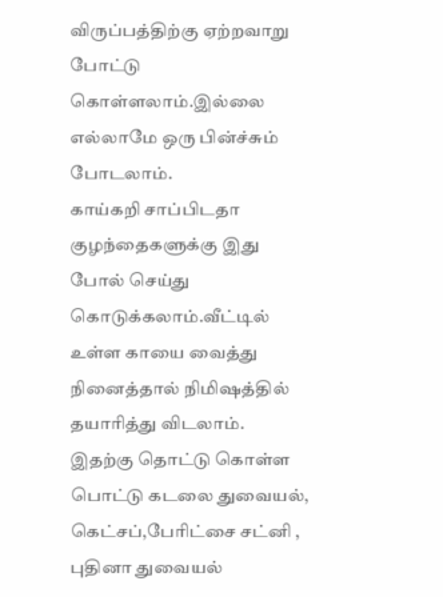விருப்ப‌த்திற்கு ஏற்றவாறு போட்டு கொள்ள‌லாம்.இல்லை எல்லாமே ஒரு பின்ச்சும் போடலாம்.
காய்க‌றி சாப்பிட‌தா குழ‌ந்தைக‌ளுக்கு இது போல் செய்து கொடுக்க‌லாம்.வீட்டில் உள்ள‌ காயை வைத்து நினைத்தால் நிமிஷ‌த்தில் த‌யாரித்து விட‌லாம்.
இத‌ற்கு தொட்டு கொள்ள‌ பொட்டு க‌ட‌லை துவைய‌ல், கெட்ச‌ப்,பேரிட்சை ச‌ட்னி , புதினா துவையல்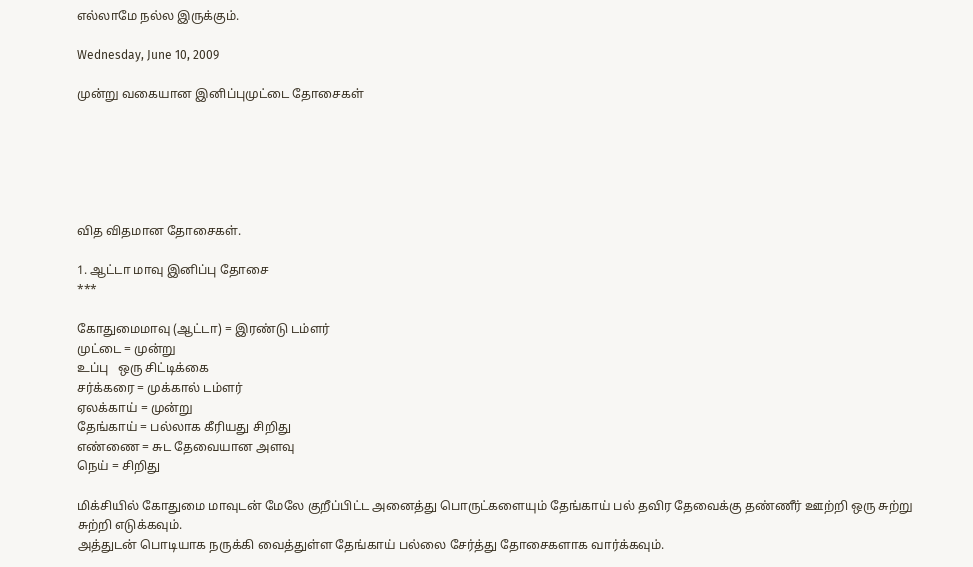எல்லாமே ந‌ல்ல‌ இருக்கும்.

Wednesday, June 10, 2009

முன்று வகையான இனிப்புமுட்டை தோசைகள்






வித விதமான தோசைகள்.

1. ஆட்டா மாவு இனிப்பு தோசை
***

கோதுமைமாவு (ஆட்டா) = இரண்டு டம்ளர்
முட்டை = முன்று
உப்பு ‍ ‍ ஒரு சிட்டிக்கை
சர்க்கரை = முக்கால் டம்ளர்
ஏலக்காய் = முன்று
தேங்காய் = பல்லாக கீரியது சிறிது
எண்ணை ‍= சுட‌ தேவையான‌ அள‌வு
நெய் = சிறிது

மிக்சியில் கோதுமை மாவுடன் மேலே குறீப்பிட்ட அனைத்து பொருட்களையும் தேங்காய் பல் தவிர தேவைக்கு தண்ணீர் ஊற்றி ஒரு சுற்று சுற்றி எடுக்கவும்.
அத்துடன் பொடியாக நருக்கி வைத்துள்ள தேங்காய் பல்லை சேர்த்து தோசைகளாக வார்க்கவும்.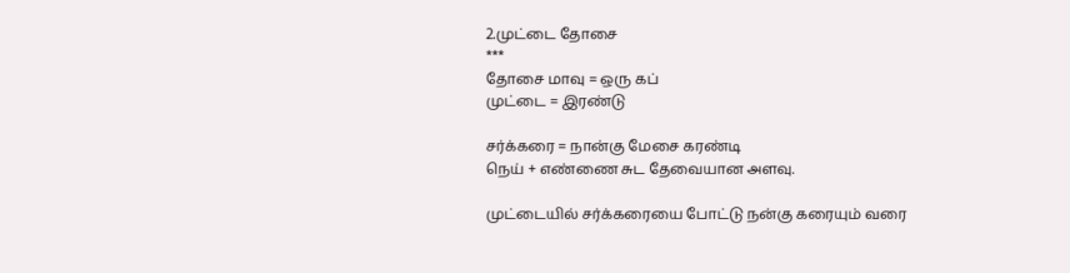2.முட்டை தோசை
***
தோசை மாவு = ஒரு க‌ப்
முட்டை = இர‌ண்டு

ச‌ர்க்க‌ரை = நான்கு மேசை க‌ர‌ண்டி
நெய் + எண்ணை சுட‌ தேவையான‌ அள‌வு.

முட்டையில் ச‌ர்க்க‌ரையை போட்டு ந‌ன்கு க‌ரையும் வ‌ரை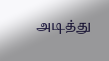அடித்து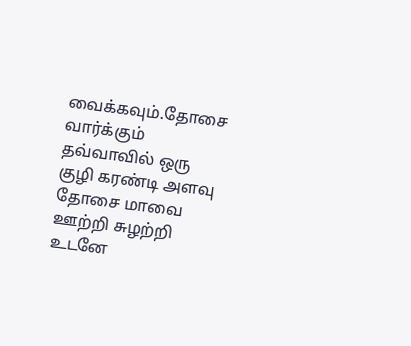வைக்க‌வும்.தோசை வார்க்கும் தவ்வாவில் ஒரு குழி கரண்டி அளவு தோசை மாவை ஊற்றி சுழற்றி உடனே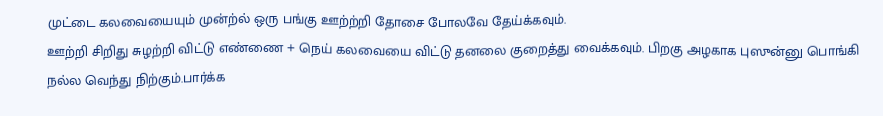முட்டை கலவையையும் முன்ற்ல் ஒரு பங்கு ஊற்ற்றி தோசை போலவே தேய்க்கவும்.
ஊற்றி சிறிது சுழ‌ற்றி விட்டு எண்ணை + நெய் க‌ல‌வையை விட்டு தனலை குறைத்து வைக்கவும். பிற‌கு அழ‌காக‌ புஸுன்னு பொங்கி ந‌ல்ல‌ வெந்து நிற்கும்.பார்க்க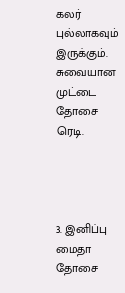கலர் புல்லாகவும் இருக்கும்.
சுவையான‌ முட்டை தோசை ரெடி.




3. இனிப்பு மைதா தோசை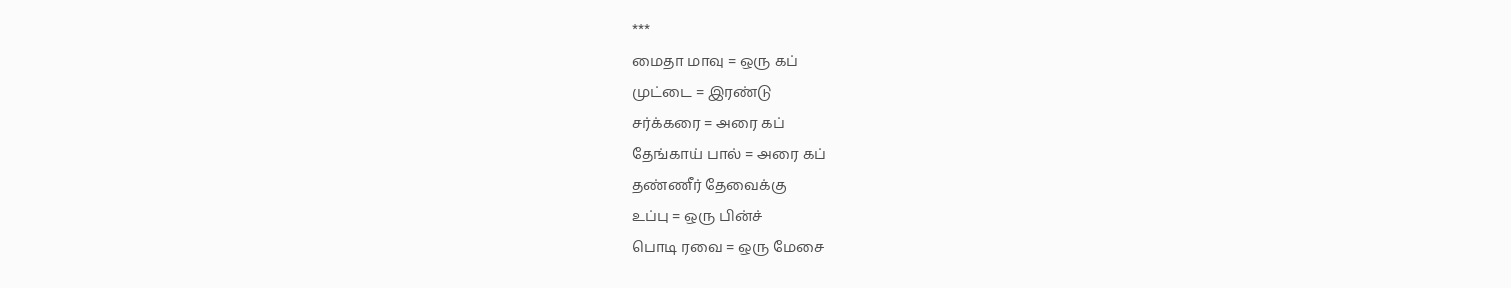***
மைதா மாவு = ஒரு கப்
முட்டை = இரண்டு
சர்க்கரை = அரை கப்
தேங்காய் பால் = அரை கப்
தண்ணீர் தேவைக்கு
உப்பு = ஒரு பின்ச்
பொடி ர‌வை = ஒரு மேசை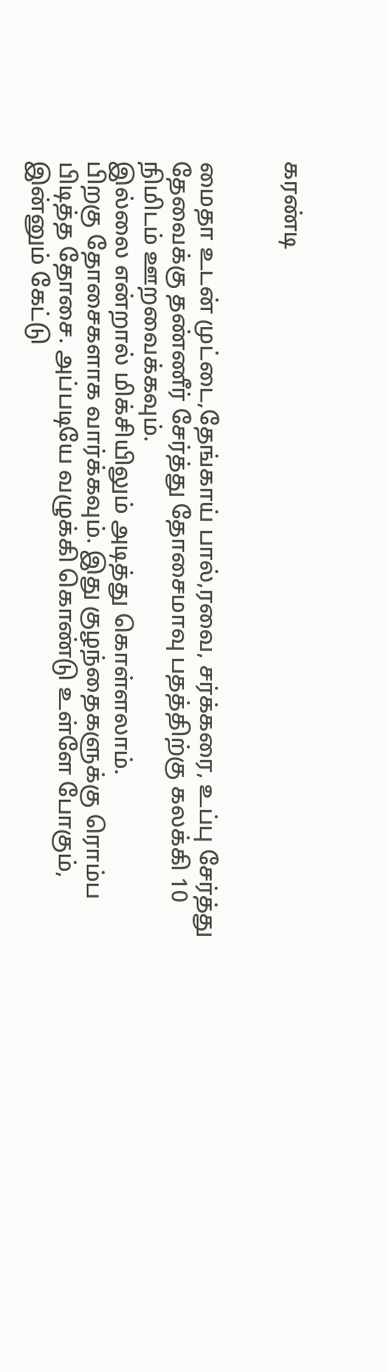க‌ர‌ண்டி


மைதா உடன் முட்டை,தேங்காய் பால்,ரவை, சர்க்கரை, உப்பு சேர்த்து தேவைக்கு தண்ணீர் சேர்த்து தோசைமாவு பதத்திற்கு கலக்கி 10 நிமிடம் ஊறவைக்கவும்.
இல்லை என்றால் மிக்சியிலும் அடித்து கொள்ளலாம்.
பிறகு தோசைகளாக வார்க்கவும். இது குழந்தைகளுக்கு ரொம்ப பிடித்த தோசை. அப்படியே வழுக்கி கொண்டு உள்ளே போகும், இன்னும் கேட்டு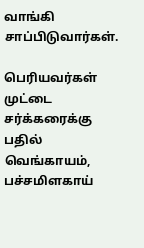வாங்கி சாப்பிடுவார்கள்.

பெரியவர்கள் முட்டை சர்க்கரைக்கு பதில் வெங்காயம், பச்சமிளகாய்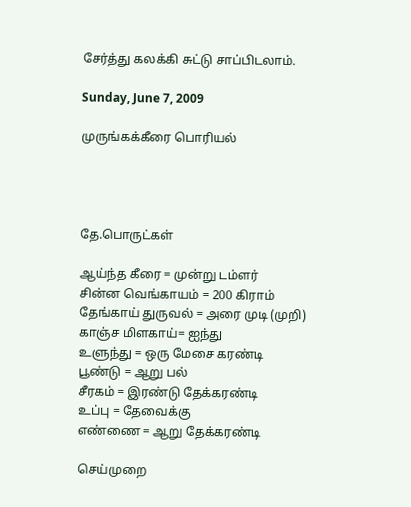சேர்த்து கலக்கி சுட்டு சாப்பிடலாம்.

Sunday, June 7, 2009

முருங்கக்கீரை பொரியல்




தே.பொருட்கள்

ஆய்ந்த கீரை = முன்று டம்ளர்
சின்ன வெங்காயம் = 200 கிராம்
தேங்காய் துருவல் = அரை முடி (முறி)
காஞ்ச மிளகாய்= ஐந்து
உளுந்து = ஒரு மேசை கரண்டி
பூண்டு = ஆறு ப‌ல்
சீர‌க‌ம் = இர‌ண்டு தேக்க‌ர‌ண்டி
உப்பு = தேவைக்கு
எண்ணை = ஆறு தேக்க‌ர‌ண்டி

செய்முறை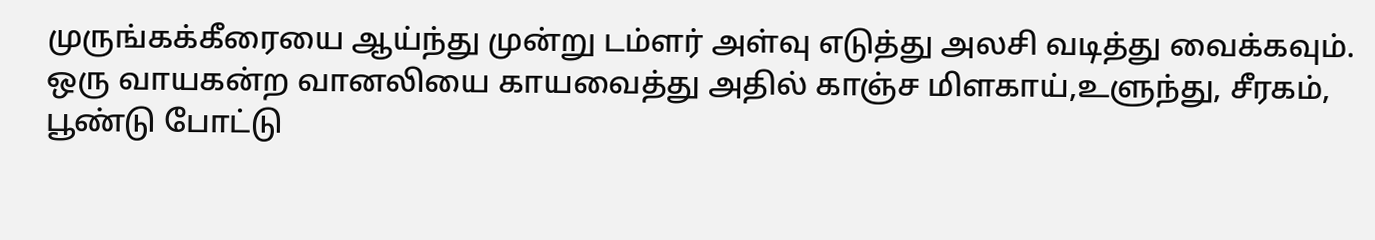முருங்க‌க்கீரையை ஆய்ந்து முன்று ட‌ம்ள‌ர் அள்வு எடுத்து அல‌சி வ‌டித்து வைக்க‌வும்.
ஒரு வாய‌க‌ன்ற‌ வான‌லியை காய‌வைத்து அதில் காஞ்ச‌ மிள‌காய்,உளுந்து, சீர‌க‌ம், பூண்டு போட்டு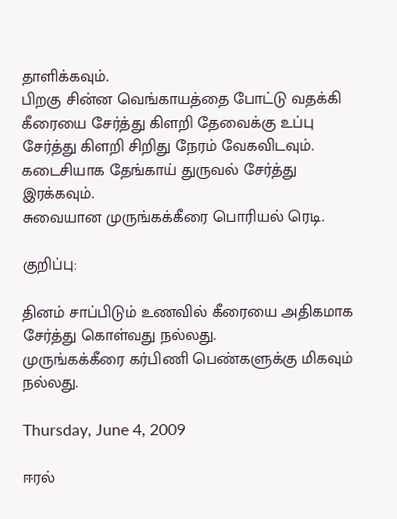தாளிக்க‌வும்.
பிற‌கு சின்ன‌ வெங்காய‌த்தை போட்டு வ‌த‌க்கி கீரையை சேர்த்து கிள‌றி தேவைக்கு உப்பு சேர்த்து கிள‌றி சிறிது நேர‌ம் வேக‌விட‌வும்.
க‌டைசியாக‌ தேங்காய் துருவ‌ல் சேர்த்து இர‌க்க‌வும்.
சுவையான‌ முருங்க‌க்கீரை பொரிய‌ல் ரெடி.

குறிப்பு:

தினம் சாப்பிடும் உண‌வில் கீரையை அதிக‌மாக‌ சேர்த்து கொள்வ‌து ந‌ல்ல‌து.
முருங்க‌க்கீரை க‌ர்பிணி பெண்க‌ளுக்கு மிக‌வும் ந‌ல்ல‌து.

Thursday, June 4, 2009

ஈரல்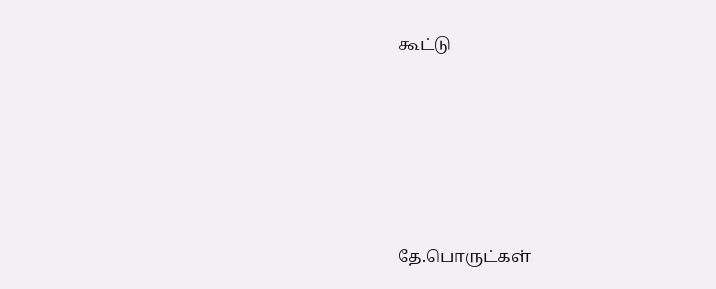கூட்டு





தே.பொருட்க‌ள்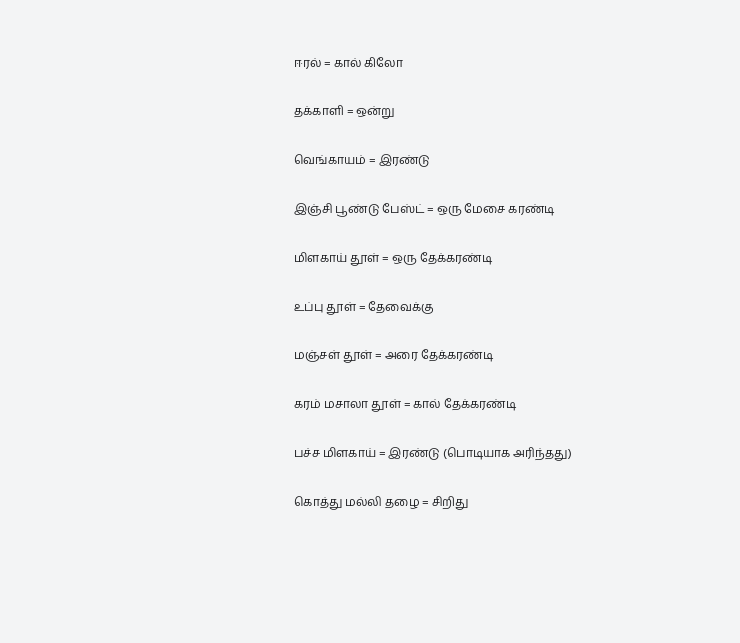ஈரல் = கால் கிலோ

தக்காளி = ஒன்று

வெங்காயம் = இரண்டு

இஞ்சி பூண்டு பேஸ்ட் = ஒரு மேசை கரண்டி

மிள‌காய் தூள் = ஒரு தேக்க‌ர‌ண்டி

உப்பு தூள் = தேவைக்கு

ம‌ஞ்ச‌ள் தூள் = அரை தேக்க‌ர‌ண்டி

க‌ர‌ம் ம‌சாலா தூள் = கால் தேக்க‌ர‌ண்டி

ப‌ச்ச‌ மிள‌காய் = இர‌ண்டு (பொடியாக‌ அரிந்த‌து)

கொத்து மல்லி தழை = சிறிது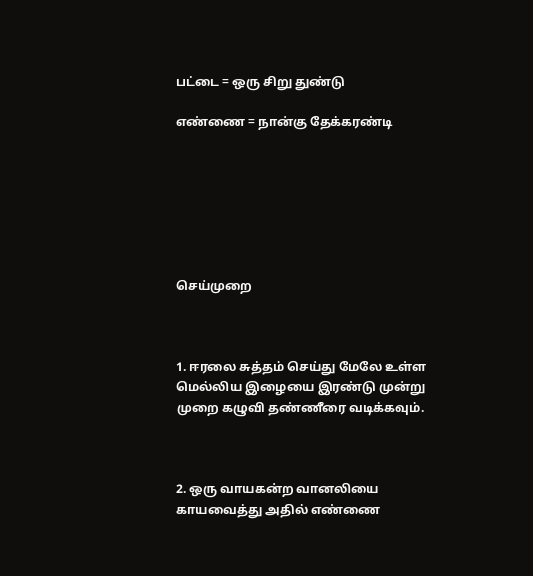ப‌ட்டை = ஒரு சிறு துண்டு

எண்ணை = நான்கு தேக்கரண்டி







செய்முறை



1. ஈர‌லை சுத்த‌ம் செய்து மேலே உள்ள‌ மெல்லிய‌ இழையை இர‌ண்டு முன்று முறை க‌ழுவி த‌ண்ணீரை வ‌டிக்க‌வும்.



2. ஒரு வாய‌க‌ன்ற‌ வான‌லியை காய‌வைத்து அதில் எண்ணை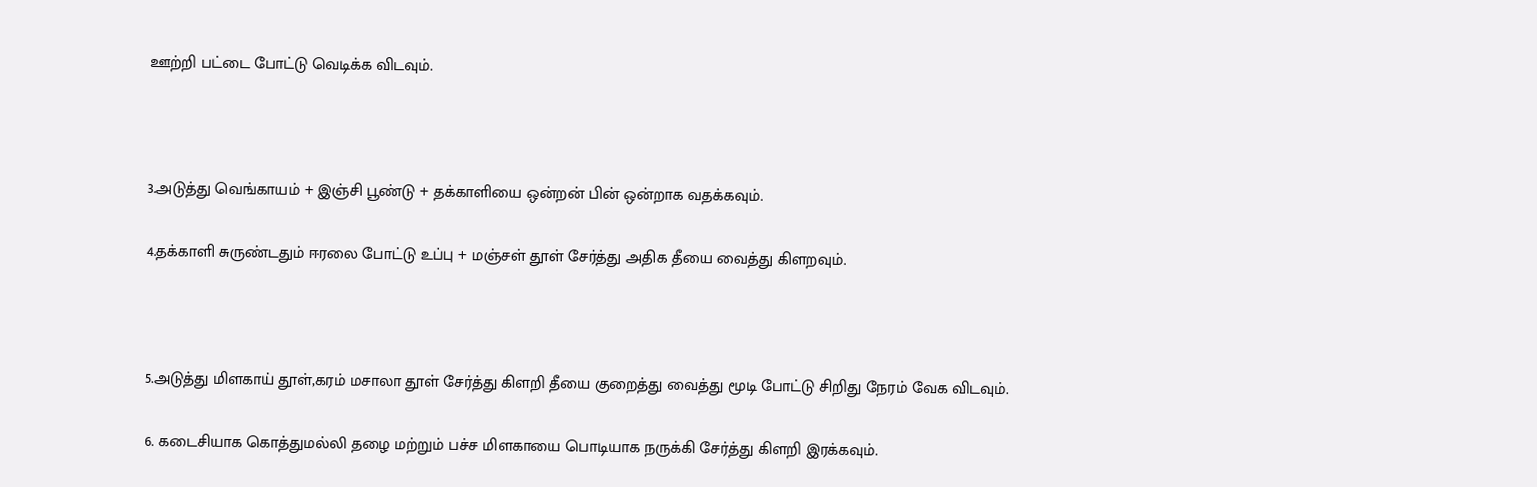ஊற்றி ப‌ட்டை போட்டு வெடிக்க‌ விட‌வும்.



3.அடுத்து வெங்காய‌ம் + இஞ்சி பூண்டு + த‌க்காளியை ஒன்ற‌ன் பின் ஒன்றாக‌ வ‌த‌க்க‌வும்.

4.த‌க்காளி சுருண்ட‌தும் ஈரலை போட்டு உப்பு + ம‌ஞ்ச‌ள் தூள் சேர்த்து அதிக‌ தீயை வைத்து கிள‌ற‌வும்.



5.அடுத்து மிள‌காய் தூள்,க‌ர‌ம் ம‌சாலா தூள் சேர்த்து கிள‌றி தீயை குறைத்து வைத்து மூடி போட்டு சிறிது நேர‌ம் வேக‌ விட‌வும்.

6. க‌டைசியாக‌ கொத்தும‌ல்லி த‌ழை ம‌ற்றும் ப‌ச்ச‌ மிள‌காயை பொடியாக‌ ந‌ருக்கி சேர்த்து கிள‌றி இர‌க்க‌வும்.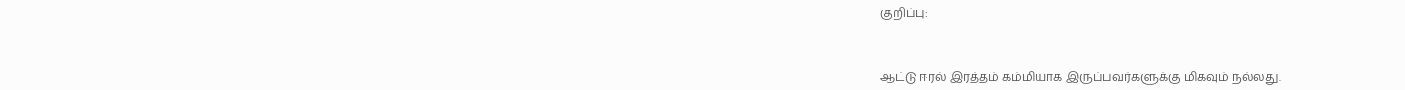குறிப்பு:



ஆட்டு ஈர‌ல் இர‌த்த‌ம் க‌ம்மியாக‌ இருப்ப‌வ‌ர்க‌ளுக்கு மிக‌வும் ந‌ல்ல‌து.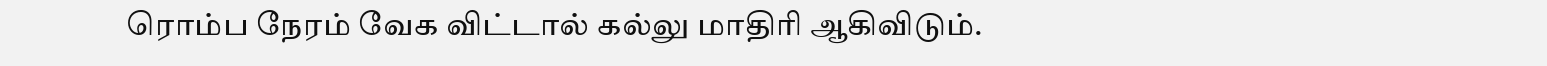ரொம்ப‌ நேர‌ம் வேக‌ விட்டால் க‌ல்லு மாதிரி ஆகிவிடும்.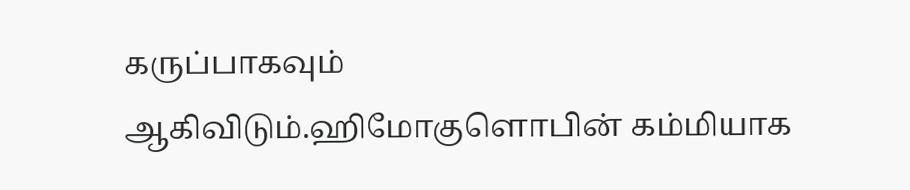க‌ருப்பாக‌வும் ஆகிவிடும்.ஹிமோகுளொபின் க‌ம்மியாக‌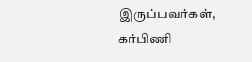இருப்ப‌வ‌ர்க‌ள், க‌ர்பிணி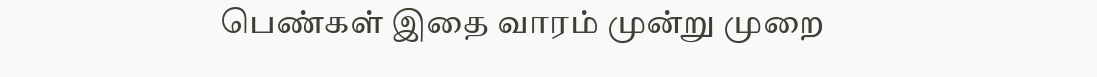பெண்க‌ள் இதை வார‌ம் முன்று முறை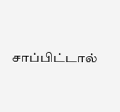சாப்பிட்டால்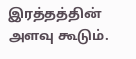இர‌த்த‌த்தின் அள‌வு கூடும்.